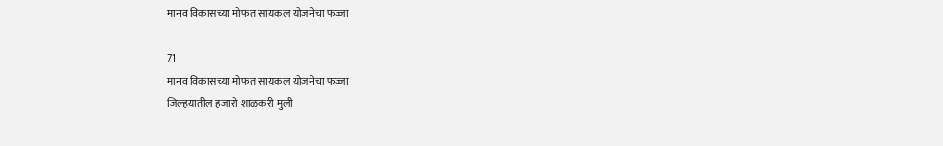मानव विकासच्या मोफत सायकल योजनेचा फज्जा

71
मानव विकासच्या मोफत सायकल योजनेचा फज्जा
जिल्हयातील हजारो शाळकरी मुली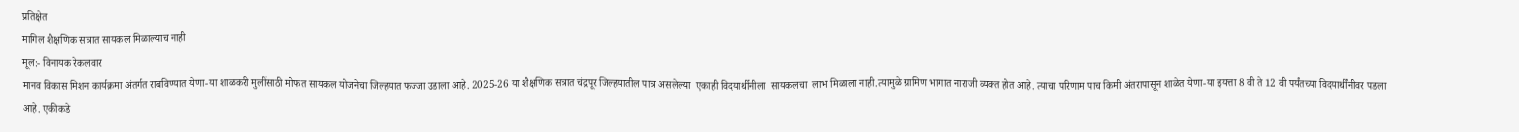प्रतिक्षेत
मागिल शैक्षणिक सत्रात सायकल मिळाल्याच नाही
मूल:- विनायक रेकलवार
मानव विकास मिशन कार्यक्रमा अंतर्गत राबविण्यात येणा-या शाळकरी मुलींसाठी मोफत सायकल योजनेचा जिल्हयात फज्जा उडाला आहे. 2025-26 या शैक्षणिक सत्रात चंद्रपूर जिल्हयातील पात्र असलेल्या  एकाही विदयार्थीनीला  सायकलचा  लाभ मिळाला नाही.त्यामुळे ग्रामिण भागात नाराजी व्यक्त होत आहे. त्याचा परिणाम पाच किमी अंतरापासून शाळेत येणा-या इयत्ता 8 वी ते 12 वी पर्यंतच्या विदयार्थींनीवर पडला आहे. एकीकडे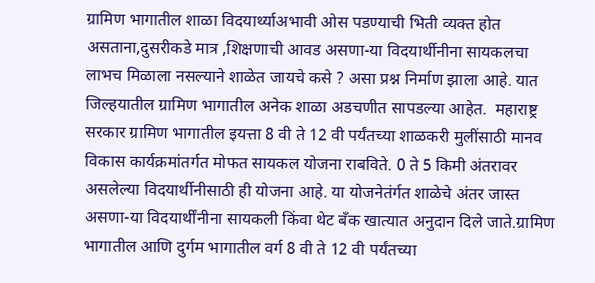ग्रामिण भागातील शाळा विदयार्थ्याअभावी ओस पडण्याची भिती व्यक्त होत असताना,दुसरीकडे मात्र ,शिक्षणाची आवड असणा-या विदयार्थीनीना सायकलचा लाभच मिळाला नसल्याने शाळेत जायचे कसे ? असा प्रश्न निर्माण झाला आहे. यात जिल्हयातील ग्रामिण भागातील अनेक शाळा अडचणीत सापडल्या आहेत.  महाराष्ट्र सरकार ग्रामिण भागातील इयत्ता 8 वी ते 12 वी पर्यंतच्या शाळकरी मुलींसाठी मानव विकास कार्यक्रमांतर्गत मोफत सायकल योजना राबविते. 0 ते 5 किमी अंतरावर असलेल्या विदयार्थीनीसाठी ही योजना आहे. या योजनेतंर्गत शाळेचे अंतर जास्त असणा-या विदयार्थींनीना सायकली किंवा थेट बॅंक खात्यात अनुदान दिले जाते.ग्रामिण भागातील आणि दुर्गम भागातील वर्ग 8 वी ते 12 वी पर्यंतच्या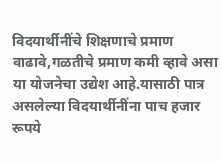विदयार्थीनींचे शिक्षणाचे प्रमाण वाढावे,गळतीचे प्रमाण कमी व्हावे असा या योजनेचा उद्येश आहे.यासाठी पात्र असलेल्या विदयार्थीनींना पाच हजार रूपये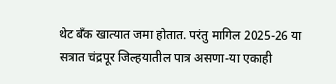थेट बॅंक खात्यात जमा होतात. परंतु मागिल 2025-26 या सत्रात चंद्रपूर जिल्हयातील पात्र असणा-या एकाही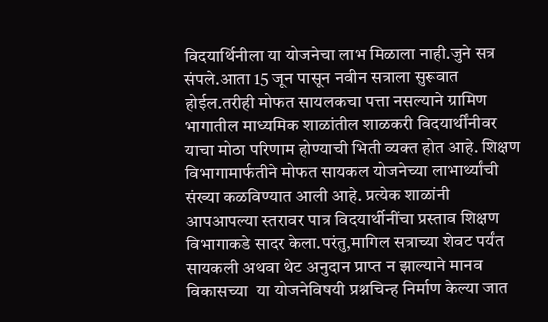विदयार्थिनीला या योजनेचा लाभ मिळाला नाही.जुने सत्र संपले.आता 15 जून पासून नवीन सत्राला सुरूवात होईल.तरीही मोफत सायलकचा पत्ता नसल्याने ग्रामिण भागातील माध्यमिक शाळांतील शाळकरी विदयार्थींनीवर याचा मोठा परिणाम होण्याची भिती व्यक्त होत आहे. शिक्षण विभागामार्फतीने मोफत सायकल योजनेच्या लाभार्थ्यांची संख्या कळविण्यात आली आहे. प्रत्येक शाळांनी आपआपल्या स्तरावर पात्र विदयार्थीनींचा प्रस्ताव शिक्षण विभागाकडे सादर केला.परंतु,मागिल सत्राच्या शेवट पर्यंत सायकली अथवा थेट अनुदान प्राप्त न झाल्याने मानव विकासच्या  या योजनेविषयी प्रश्नचिन्ह निर्माण केल्या जात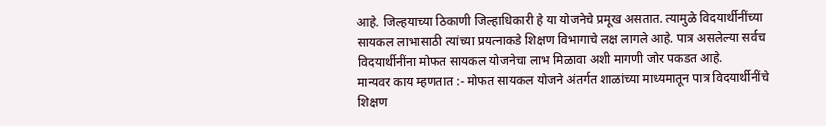आहे. जिल्हयाच्या ठिकाणी जिल्हाधिकारी हे या योजनेचे प्रमूख असतात. त्यामुळे विदयार्थीनींच्या सायकल लाभासाठी त्यांच्या प्रयत्नाकडे शिक्षण विभागाचे लक्ष लागले आहे. पात्र असलेल्या सर्वच विदयार्थीनींना मोफत सायकल योजनेचा लाभ मिळावा अशी मागणी जोर पकडत आहे.
मान्यवर काय म्हणतात :- मोफत सायकल योजने अंतर्गत शाळांच्या माध्यमातून पात्र विदयार्थीनींचे शिक्षण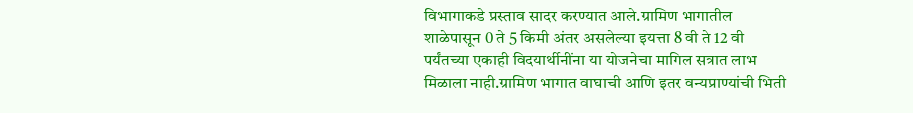विभागाकडे प्रस्ताव सादर करण्यात आले.ग्रामिण भागातील शाळेपासून 0 ते 5 किमी अंतर असलेल्या इयत्ता 8 वी ते 12 वी पर्यंतच्या एकाही विदयार्थीनींना या योजनेचा मागिल सत्रात लाभ मिळाला नाही.ग्रामिण भागात वाघाची आणि इतर वन्यप्राण्यांची भिती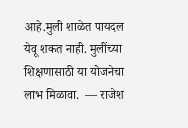आहे.मुली शाळेत पायदल येवू शकत नाही. मुलींच्या शिक्षणासाठी या योजनेचा लाभ मिळावा.  — राजेश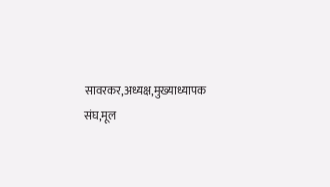सावरकर,अध्यक्ष,मुख्याध्यापक संघ,मूल